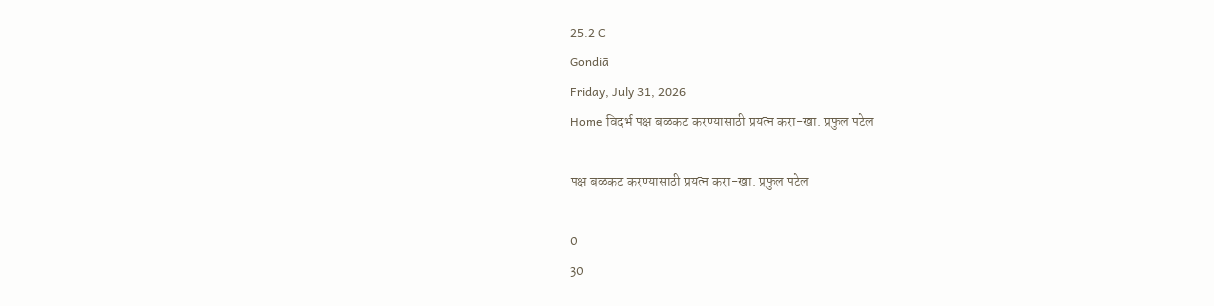25.2 C
Gondiā
Friday, July 31, 2026
Home विदर्भ पक्ष बळकट करण्यासाठी प्रयत्न करा-खा. प्रफुल पटेल

पक्ष बळकट करण्यासाठी प्रयत्न करा-खा. प्रफुल पटेल

0
30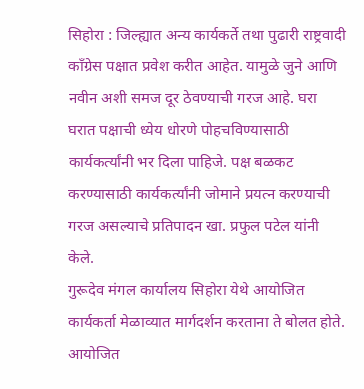सिहोरा : जिल्ह्यात अन्य कार्यकर्ते तथा पुढारी राष्ट्रवादी काँग्रेस पक्षात प्रवेश करीत आहेत. यामुळे जुने आणि नवीन अशी समज दूर ठेवण्याची गरज आहे. घरा घरात पक्षाची ध्येय धोरणे पोहचविण्यासाठी कार्यकर्त्यांनी भर दिला पाहिजे. पक्ष बळकट करण्यासाठी कार्यकर्त्यांनी जोमाने प्रयत्न करण्याची गरज असल्याचे प्रतिपादन खा. प्रफुल पटेल यांनी केले.
गुरूदेव मंगल कार्यालय सिहोरा येथे आयोजित कार्यकर्ता मेळाव्यात मार्गदर्शन करताना ते बोलत होते. आयोजित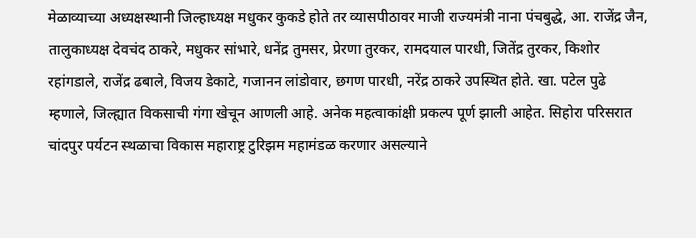मेळाव्याच्या अध्यक्षस्थानी जिल्हाध्यक्ष मधुकर कुकडे होते तर व्यासपीठावर माजी राज्यमंत्री नाना पंचबुद्धे, आ. राजेंद्र जैन, तालुकाध्यक्ष देवचंद ठाकरे, मधुकर सांभारे, धनेंद्र तुमसर, प्रेरणा तुरकर, रामदयाल पारधी, जितेंद्र तुरकर, किशोर रहांगडाले, राजेंद्र ढबाले, विजय डेकाटे, गजानन लांडोवार, छगण पारधी, नरेंद्र ठाकरे उपस्थित होते. खा. पटेल पुढे म्हणाले, जिल्ह्यात विकसाची गंगा खेचून आणली आहे. अनेक महत्वाकांक्षी प्रकल्प पूर्ण झाली आहेत. सिहोरा परिसरात चांदपुर पर्यटन स्थळाचा विकास महाराष्ट्र टुरिझम महामंडळ करणार असल्याने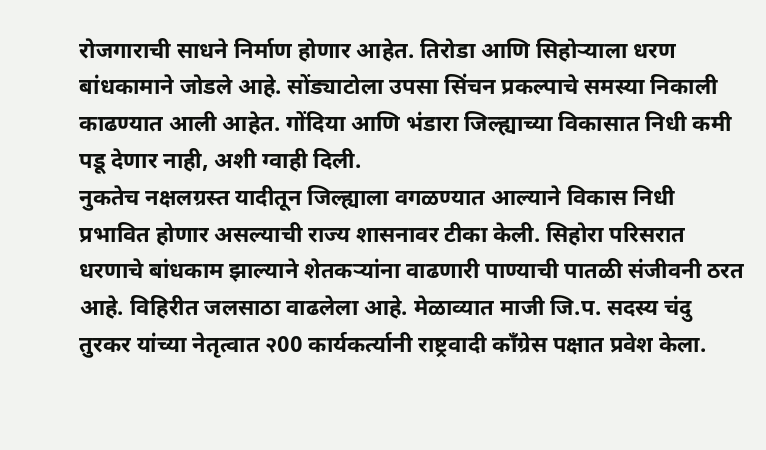रोजगाराची साधने निर्माण होणार आहेत. तिरोडा आणि सिहोर्‍याला धरण बांधकामाने जोडले आहे. सोंड्याटोला उपसा सिंचन प्रकल्पाचे समस्या निकाली काढण्यात आली आहेत. गोंदिया आणि भंडारा जिल्ह्याच्या विकासात निधी कमी पडू देणार नाही, अशी ग्वाही दिली.
नुकतेच नक्षलग्रस्त यादीतून जिल्ह्याला वगळण्यात आल्याने विकास निधी प्रभावित होणार असल्याची राज्य शासनावर टीका केली. सिहोरा परिसरात धरणाचे बांधकाम झाल्याने शेतकर्‍यांना वाढणारी पाण्याची पातळी संजीवनी ठरत आहे. विहिरीत जलसाठा वाढलेला आहे. मेळाव्यात माजी जि.प. सदस्य चंदु तुरकर यांच्या नेतृत्वात २00 कार्यकर्त्यानी राष्ट्रवादी काँग्रेस पक्षात प्रवेश केला.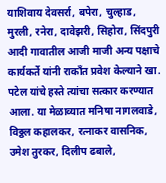याशिवाय देवसर्रा, बपेरा, चुल्हाड, मुरली, रनेरा, दावेझरी, सिहोरा, सिंदपुरी आदी गावातील आजी माजी अन्य पक्षाचे कार्यकर्ते यांनी राकाँत प्रवेश केल्याने खा. पटेल यांचे हस्ते त्यांचा सत्कार करण्यात आला. या मेळाव्यात मनिषा नागलवाडे, विठ्ठल कहालकर, रत्नाकर वासनिक, उमेश तुरकर, दिलीप ढबाले,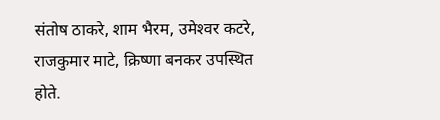संतोष ठाकरे, शाम भैरम, उमेश्‍वर कटरे, राजकुमार माटे, क्रिष्णा बनकर उपस्थित होते.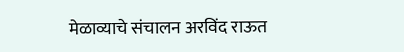मेळाव्याचे संचालन अरविंद राऊत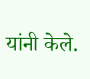यांनी केले.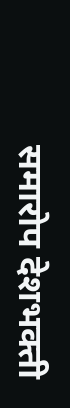समारोप देशभक्ती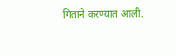गिताने करण्यात आली.